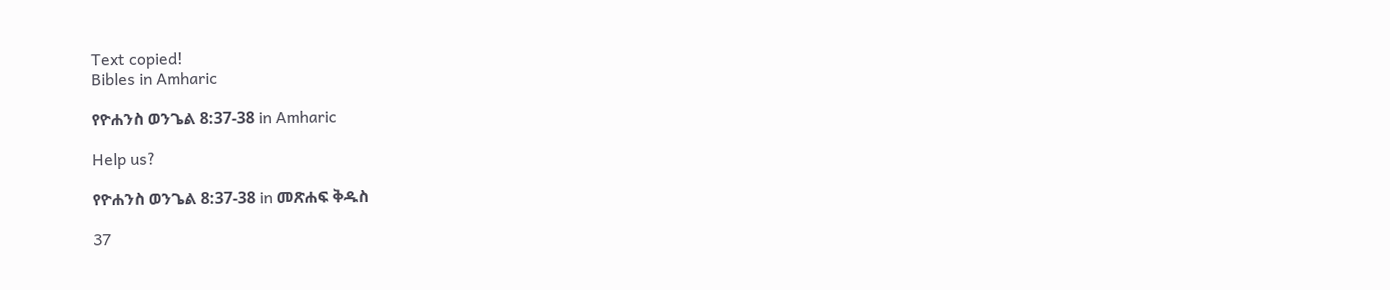Text copied!
Bibles in Amharic

የዮሐንስ ወንጌል 8:37-38 in Amharic

Help us?

የዮሐንስ ወንጌል 8:37-38 in መጽሐፍ ቅዱስ

37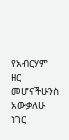የአብርሃም ዘር መሆናችሁንስ አውቃለሁ ነገር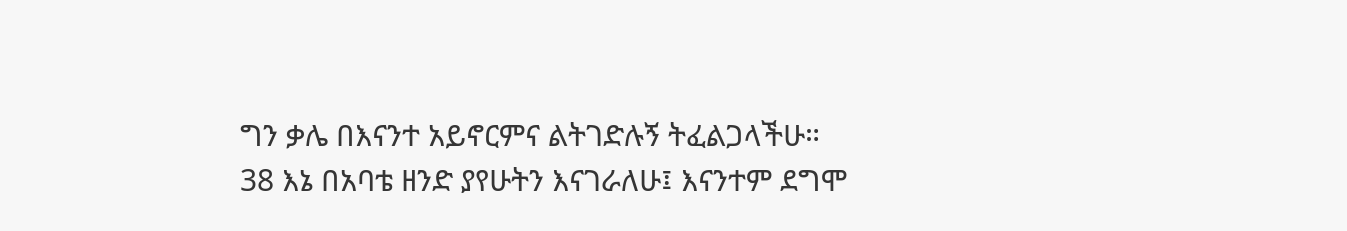ግን ቃሌ በእናንተ አይኖርምና ልትገድሉኝ ትፈልጋላችሁ።
38 እኔ በአባቴ ዘንድ ያየሁትን እናገራለሁ፤ እናንተም ደግሞ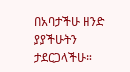በአባታችሁ ዘንድ ያያችሁትን ታደርጋላችሁ።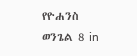የዮሐንስ ወንጌል 8 in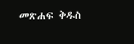መጽሐፍ ቅዱስ